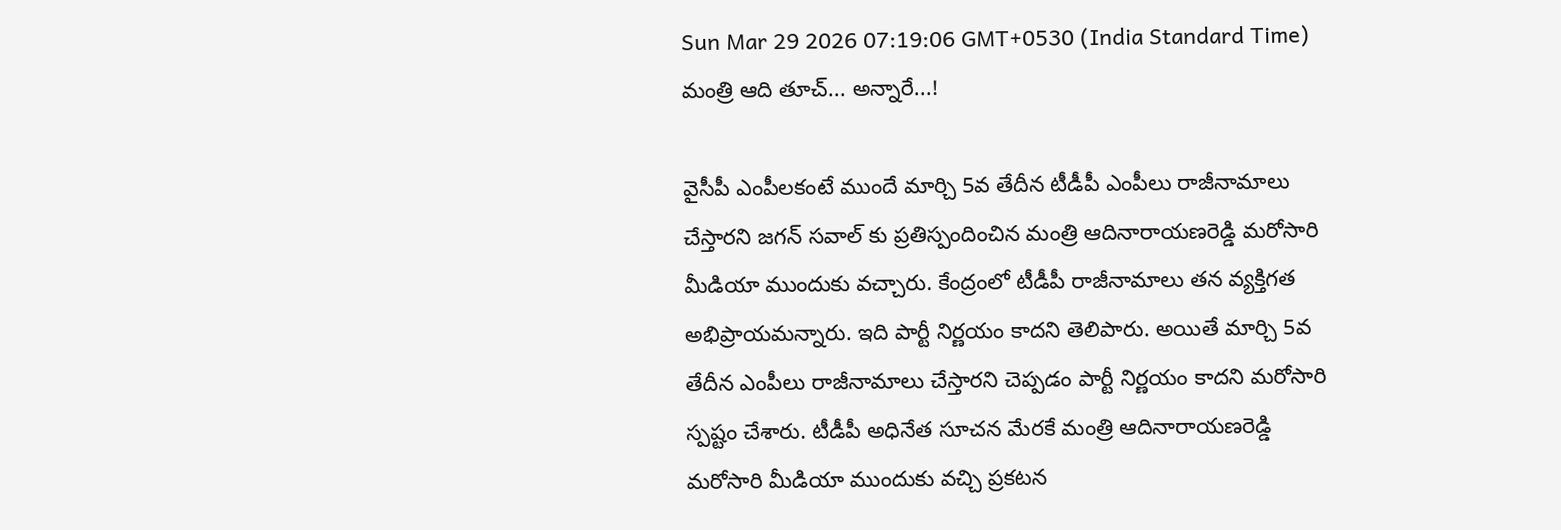Sun Mar 29 2026 07:19:06 GMT+0530 (India Standard Time)
మంత్రి ఆది తూచ్... అన్నారే...!

వైసీపీ ఎంపీలకంటే ముందే మార్చి 5వ తేదీన టీడీపీ ఎంపీలు రాజీనామాలు చేస్తారని జగన్ సవాల్ కు ప్రతిస్పందించిన మంత్రి ఆదినారాయణరెడ్డి మరోసారి మీడియా ముందుకు వచ్చారు. కేంద్రంలో టీడీపీ రాజీనామాలు తన వ్యక్తిగత అభిప్రాయమన్నారు. ఇది పార్టీ నిర్ణయం కాదని తెలిపారు. అయితే మార్చి 5వ తేదీన ఎంపీలు రాజీనామాలు చేస్తారని చెప్పడం పార్టీ నిర్ణయం కాదని మరోసారి స్పష్టం చేశారు. టీడీపీ అధినేత సూచన మేరకే మంత్రి ఆదినారాయణరెడ్డి మరోసారి మీడియా ముందుకు వచ్చి ప్రకటన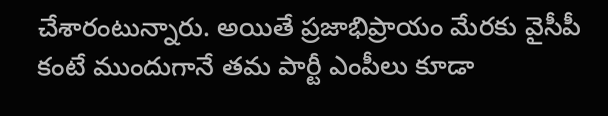చేశారంటున్నారు. అయితే ప్రజాభిప్రాయం మేరకు వైసీపీ కంటే ముందుగానే తమ పార్టీ ఎంపీలు కూడా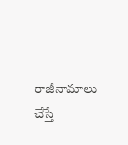రాజీనామాలు చేస్తే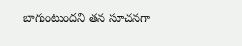బాగుంటుందని తన సూచనగా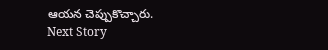ఆయన చెప్పుకొచ్చారు.
Next Story